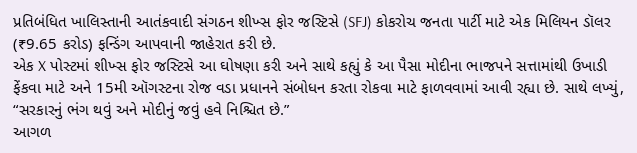પ્રતિબંધિત ખાલિસ્તાની આતંકવાદી સંગઠન શીખ્સ ફોર જસ્ટિસે (SFJ) કોકરોચ જનતા પાર્ટી માટે એક મિલિયન ડૉલર (₹9.65 કરોડ) ફન્ડિંગ આપવાની જાહેરાત કરી છે.
એક X પોસ્ટમાં શીખ્સ ફોર જસ્ટિસે આ ઘોષણા કરી અને સાથે કહ્યું કે આ પૈસા મોદીના ભાજપને સત્તામાંથી ઉખાડી ફેંકવા માટે અને 15મી ઑગસ્ટના રોજ વડા પ્રધાનને સંબોધન કરતા રોકવા માટે ફાળવવામાં આવી રહ્યા છે. સાથે લખ્યું, “સરકારનું ભંગ થવું અને મોદીનું જવું હવે નિશ્ચિત છે.”
આગળ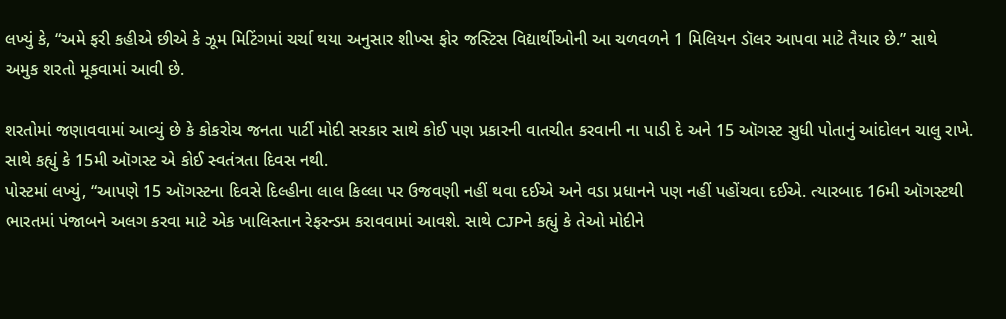લખ્યું કે, “અમે ફરી કહીએ છીએ કે ઝૂમ મિટિંગમાં ચર્ચા થયા અનુસાર શીખ્સ ફોર જસ્ટિસ વિદ્યાર્થીઓની આ ચળવળને 1 મિલિયન ડૉલર આપવા માટે તૈયાર છે.” સાથે અમુક શરતો મૂકવામાં આવી છે.

શરતોમાં જણાવવામાં આવ્યું છે કે કોકરોચ જનતા પાર્ટી મોદી સરકાર સાથે કોઈ પણ પ્રકારની વાતચીત કરવાની ના પાડી દે અને 15 ઑગસ્ટ સુધી પોતાનું આંદોલન ચાલુ રાખે. સાથે કહ્યું કે 15મી ઑગસ્ટ એ કોઈ સ્વતંત્રતા દિવસ નથી.
પોસ્ટમાં લખ્યું, “આપણે 15 ઑગસ્ટના દિવસે દિલ્હીના લાલ કિલ્લા પર ઉજવણી નહીં થવા દઈએ અને વડા પ્રધાનને પણ નહીં પહોંચવા દઈએ. ત્યારબાદ 16મી ઑગસ્ટથી ભારતમાં પંજાબને અલગ કરવા માટે એક ખાલિસ્તાન રેફરન્ડમ કરાવવામાં આવશે. સાથે CJPને કહ્યું કે તેઓ મોદીને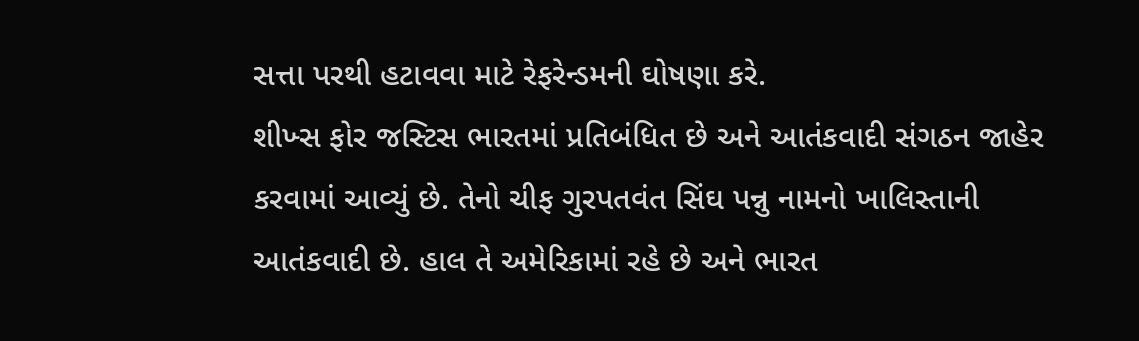સત્તા પરથી હટાવવા માટે રેફરેન્ડમની ઘોષણા કરે.
શીખ્સ ફોર જસ્ટિસ ભારતમાં પ્રતિબંધિત છે અને આતંકવાદી સંગઠન જાહેર કરવામાં આવ્યું છે. તેનો ચીફ ગુરપતવંત સિંઘ પન્નુ નામનો ખાલિસ્તાની આતંકવાદી છે. હાલ તે અમેરિકામાં રહે છે અને ભારત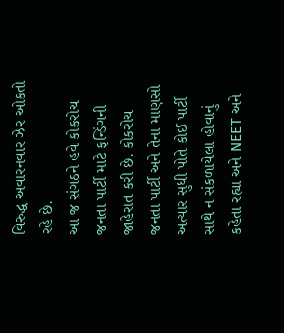વિરુદ્ધ અવારનવાર ઝેર ઓકતો રહે છે.
આ જ સંગઠને હવે કોકરોચ જનતા પાર્ટી માટે ફન્ડિંગની જાહેરાત કરી છે. કોકરોચ જનતા પાર્ટી અને તેના માણસો અત્યાર સુધી પોતે કોઈ પાર્ટી સાથે ન સંકળાયેલા હોવાનું કહેતા રહ્યા અને NEET અને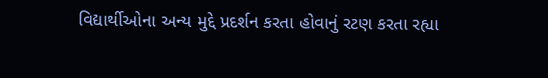વિદ્યાર્થીઓના અન્ય મુદ્દે પ્રદર્શન કરતા હોવાનું રટણ કરતા રહ્યા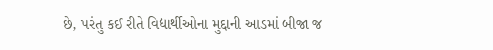છે, પરંતુ કઈ રીતે વિદ્યાર્થીઓના મુદ્દાની આડમાં બીજા જ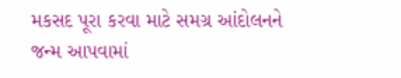મકસદ પૂરા કરવા માટે સમગ્ર આંદોલનને જન્મ આપવામાં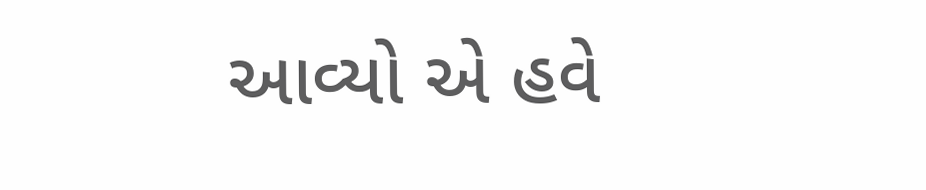આવ્યો એ હવે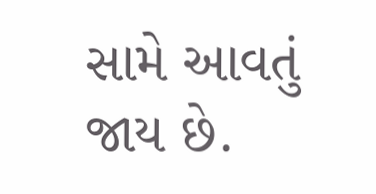સામે આવતું જાય છે.